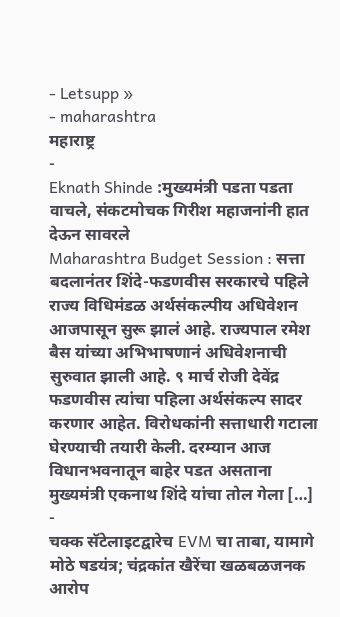- Letsupp »
- maharashtra
महाराष्ट्र
-
Eknath Shinde :मुख्यमंत्री पडता पडता वाचले, संकटमोचक गिरीश महाजनांनी हात देऊन सावरले
Maharashtra Budget Session : सत्ता बदलानंतर शिंदे-फडणवीस सरकारचे पहिले राज्य विधिमंडळ अर्थसंकल्पीय अधिवेशन आजपासून सुरू झालं आहे. राज्यपाल रमेश बैस यांच्या अभिभाषणानं अधिवेशनाची सुरुवात झाली आहे. ९ मार्च रोजी देवेंद्र फडणवीस त्यांचा पहिला अर्थसंकल्प सादर करणार आहेत. विरोधकांनी सत्ताधारी गटाला घेरण्याची तयारी केली. दरम्यान आज विधानभवनातून बाहेर पडत असताना मुख्यमंत्री एकनाथ शिंदे यांचा तोल गेला […]
-
चक्क सॅटेलाइटद्वारेच EVM चा ताबा, यामागे मोठे षडयंत्र; चंद्रकांत खैरेंचा खळबळजनक आरोप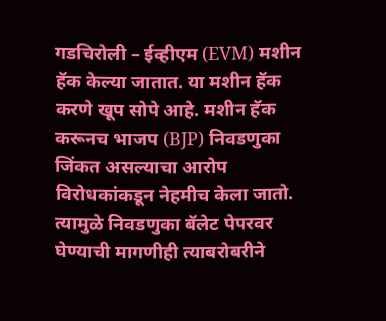गडचिरोली – ईव्हीएम (EVM) मशीन हॅक केल्या जातात. या मशीन हॅक करणे खूप सोपे आहे. मशीन हॅक करूनच भाजप (BJP) निवडणुका जिंकत असल्याचा आरोप विरोधकांकडून नेहमीच केला जातो. त्यामुळे निवडणुका बॅलेट पेपरवर घेण्याची मागणीही त्याबरोबरीने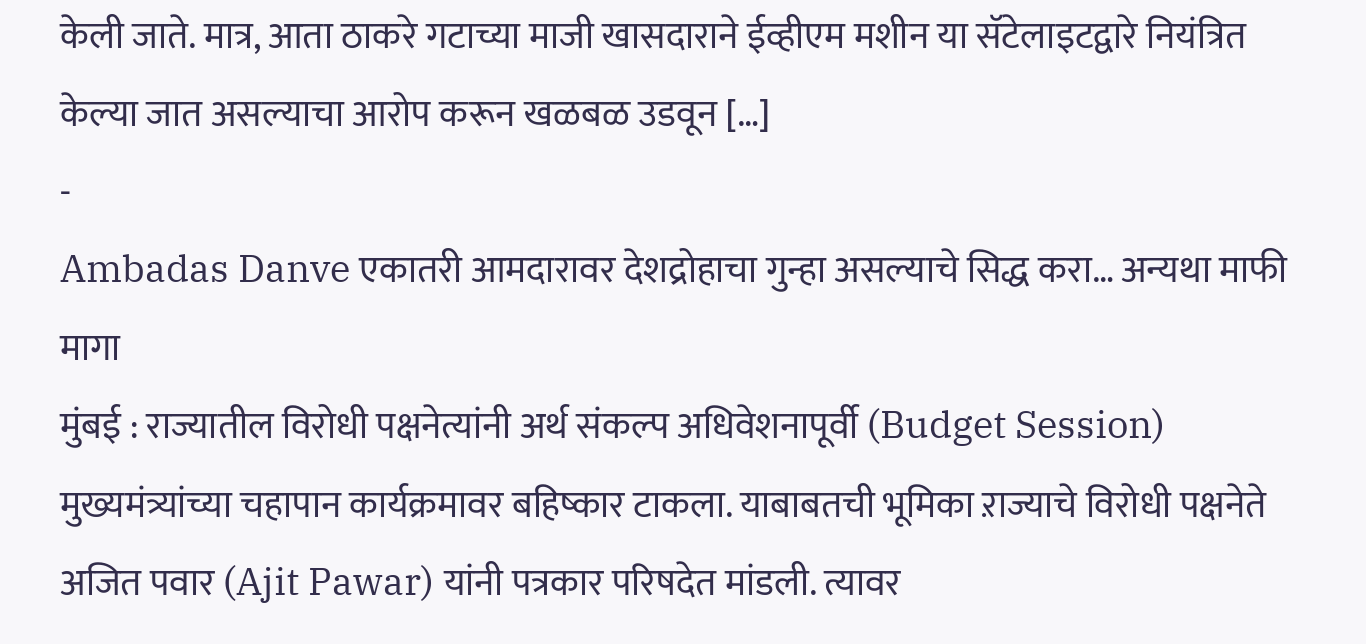केली जाते. मात्र, आता ठाकरे गटाच्या माजी खासदाराने ईव्हीएम मशीन या सॅटेलाइटद्वारे नियंत्रित केल्या जात असल्याचा आरोप करून खळबळ उडवून […]
-
Ambadas Danve एकातरी आमदारावर देशद्रोहाचा गुन्हा असल्याचे सिद्ध करा… अन्यथा माफी मागा
मुंबई : राज्यातील विरोधी पक्षनेत्यांनी अर्थ संकल्प अधिवेशनापूर्वी (Budget Session) मुख्यमंत्र्यांच्या चहापान कार्यक्रमावर बहिष्कार टाकला. याबाबतची भूमिका ऱाज्याचे विरोधी पक्षनेते अजित पवार (Ajit Pawar) यांनी पत्रकार परिषदेत मांडली. त्यावर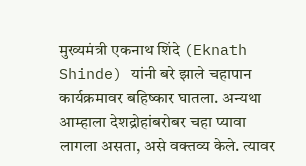मुख्यमंत्री एकनाथ शिंदे (Eknath Shinde) यांनी बरे झाले चहापान कार्यक्रमावर बहिष्कार घातला. अन्यथा आम्हाला देशद्रोहांबरोबर चहा प्यावा लागला असता, असे वक्तव्य केले. त्यावर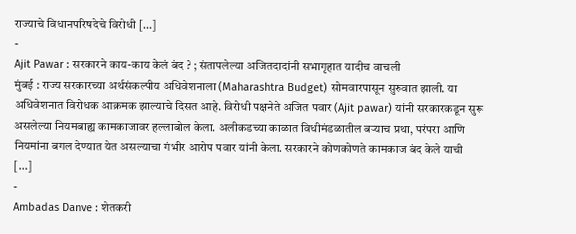राज्याचे विधानपरिषदेचे विरोधी […]
-
Ajit Pawar : सरकारने काय-काय केलं बंद ? ; संतापलेल्या अजितदादांनी सभागृहात यादीच वाचली
मुंबई : राज्य सरकारच्या अर्थसंकल्पीय अधिवेशनाला (Maharashtra Budget) सोमवारपासून सुरुवात झाली. या अधिवेशनात विरोधक आक्रमक झाल्याचे दिसत आहे. विरोधी पक्षनेते अजित पवार (Ajit pawar) यांनी सरकारकडून सुरू असलेल्या नियमबाह्य कामकाजावर हल्लाबोल केला. अलीकडच्या काळात विधीमंडळातील बऱ्याच प्रथा, परंपरा आणि नियमांना बगल देण्यात येत असल्याचा गंभीर आरोप पवार यांनी केला. सरकारने कोणकोणते कामकाज बंद केले याची […]
-
Ambadas Danve : शेतकरी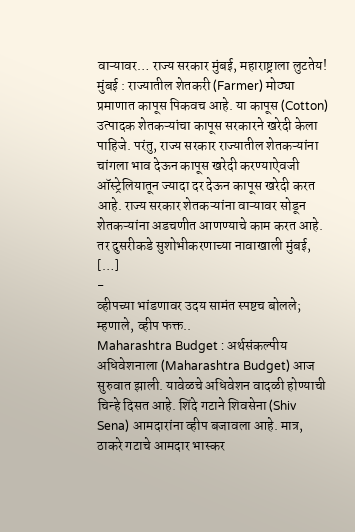वाऱ्यावर… राज्य सरकार मुंबई, महाराष्ट्राला लुटतेय!
मुंबई : राज्यातील शेतकरी (Farmer) मोठ्या प्रमाणात कापूस पिकवच आहे. या कापूस (Cotton) उत्पादक शेतकऱ्यांचा कापूस सरकारने खरेदी केला पाहिजे. परंतु, राज्य सरकार राज्यातील शेतकऱ्यांना चांगला भाव देऊन कापूस खरेदी करण्याऐवजी ऑस्ट्रेलियातून ज्यादा दर देऊन कापूस खरेदी करत आहे. राज्य सरकार शेतकऱ्यांना वाऱ्यावर सोडून शेतकऱ्यांना अडचणीत आणण्याचे काम करत आहे. तर दुसरीकडे सुशोभीकरणाच्या नावाखाली मुंबई, […]
-
व्हीपच्या भांडणावर उदय सामंत स्पष्टच बोलले; म्हणाले, व्हीप फक्त..
Maharashtra Budget : अर्थसंकल्पीय अधिवेशनाला (Maharashtra Budget) आज सुरुवात झाली. यावेळचे अधिवेशन वादळी होण्याची चिन्हे दिसत आहे. शिंदे गटाने शिवसेना (Shiv Sena) आमदारांना व्हीप बजावला आहे. मात्र, ठाकरे गटाचे आमदार भास्कर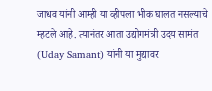जाधव यांनी आम्ही या व्हीपला भीक घालत नसल्याचे म्हटले आहे. त्यानंतर आता उद्योगमंत्री उदय सामंत (Uday Samant) यांनी या मुद्यावर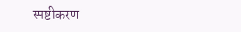स्पष्टीकरण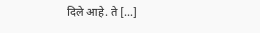दिले आहे. ते […]